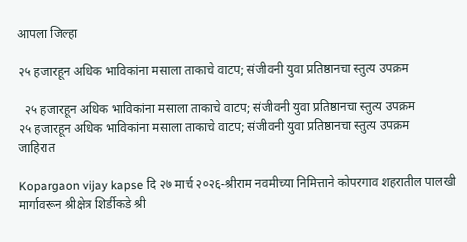आपला जिल्हा

२५ हजारहून अधिक भाविकांना मसाला ताकाचे वाटप; संजीवनी युवा प्रतिष्ठानचा स्तुत्य उपक्रम

  २५ हजारहून अधिक भाविकांना मसाला ताकाचे वाटप; संजीवनी युवा प्रतिष्ठानचा स्तुत्य उपक्रम
२५ हजारहून अधिक भाविकांना मसाला ताकाचे वाटप; संजीवनी युवा प्रतिष्ठानचा स्तुत्य उपक्रम
जाहिरात

Kopargaon vijay kapse दि २७ मार्च २०२६-श्रीराम नवमीच्या निमित्ताने कोपरगाव शहरातील पालखी मार्गावरून श्रीक्षेत्र शिर्डीकडे श्री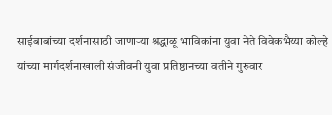साईबाबांच्या दर्शनासाठी जाणाऱ्या श्रद्धाळू भाविकांना युवा नेते विवेकभैय्या कोल्हे यांच्या मार्गदर्शनाखाली संजीवनी युवा प्रतिष्ठानच्या वतीने गुरुवार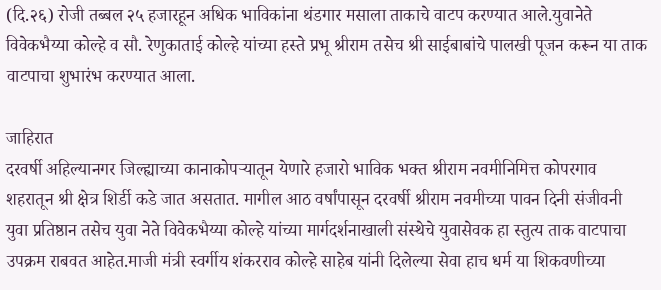(दि.२६) रोजी तब्बल २५ हजारहून अधिक भाविकांना थंडगार मसाला ताकाचे वाटप करण्यात आले.युवानेते विवेकभैय्या कोल्हे व सौ. रेणुकाताई कोल्हे यांच्या हस्ते प्रभू श्रीराम तसेच श्री साईबाबांचे पालखी पूजन करून या ताक वाटपाचा शुभारंभ करण्यात आला.

जाहिरात
दरवर्षी अहिल्यानगर जिल्ह्याच्या कानाकोपऱ्यातून येणारे हजारो भाविक भक्त श्रीराम नवमीनिमित्त कोपरगाव शहरातून श्री क्षेत्र शिर्डी कडे जात असतात. मागील आठ वर्षांपासून दरवर्षी श्रीराम नवमीच्या पावन दिनी संजीवनी युवा प्रतिष्ठान तसेच युवा नेते विवेकभैय्या कोल्हे यांच्या मार्गदर्शनाखाली संस्थेचे युवासेवक हा स्तुत्य ताक वाटपाचा उपक्रम राबवत आहेत.माजी मंत्री स्वर्गीय शंकरराव कोल्हे साहेब यांनी दिलेल्या सेवा हाच धर्म या शिकवणीच्या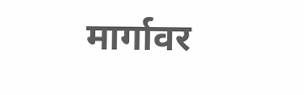मार्गावर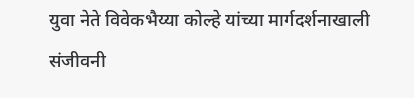युवा नेते विवेकभैय्या कोल्हे यांच्या मार्गदर्शनाखाली संजीवनी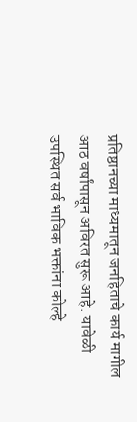प्रतिष्ठानच्या माध्यमातून जनहिताचे कार्य मागील आठ वर्षांपासून अविरत सुरू आहे. यावेळी उपस्थित सर्व भाविक भक्तांना कोल्हे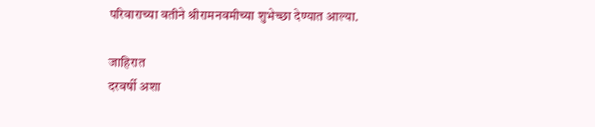परिवाराच्या वतीने श्रीरामनवमीच्या शुभेच्छा देण्यात आल्या.

जाहिरात
दरवर्षी अशा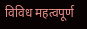विविध महत्वपूर्ण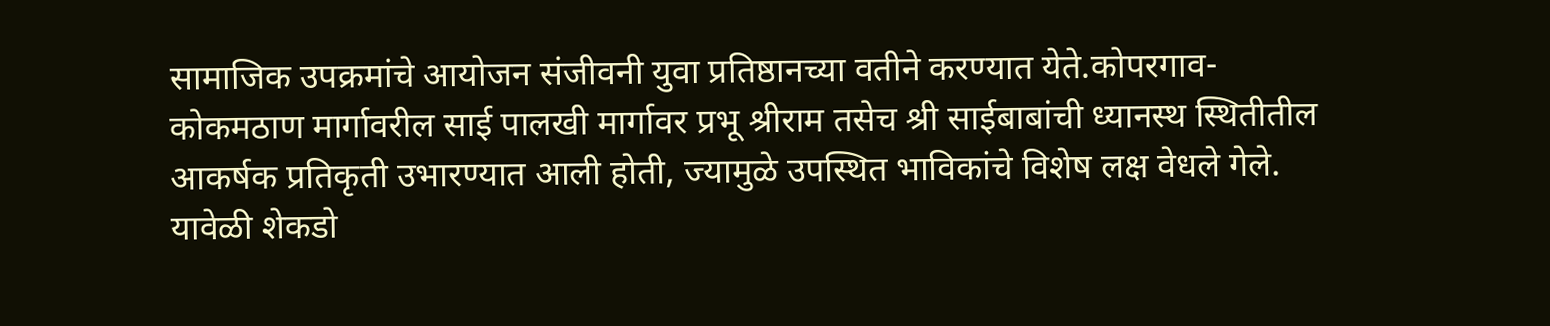सामाजिक उपक्रमांचे आयोजन संजीवनी युवा प्रतिष्ठानच्या वतीने करण्यात येते.कोपरगाव-कोकमठाण मार्गावरील साई पालखी मार्गावर प्रभू श्रीराम तसेच श्री साईबाबांची ध्यानस्थ स्थितीतील आकर्षक प्रतिकृती उभारण्यात आली होती, ज्यामुळे उपस्थित भाविकांचे विशेष लक्ष वेधले गेले. यावेळी शेकडो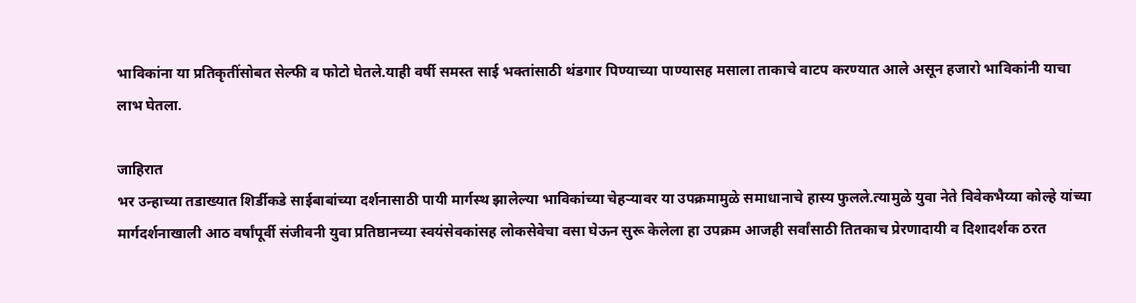भाविकांना या प्रतिकृतींसोबत सेल्फी व फोटो घेतले.याही वर्षी समस्त साई भक्तांसाठी थंडगार पिण्याच्या पाण्यासह मसाला ताकाचे वाटप करण्यात आले असून हजारो भाविकांनी याचा लाभ घेतला.

जाहिरात
भर उन्हाच्या तडाख्यात शिर्डीकडे साईबाबांच्या दर्शनासाठी पायी मार्गस्थ झालेल्या भाविकांच्या चेहऱ्यावर या उपक्रमामुळे समाधानाचे हास्य फुलले.त्यामुळे युवा नेते विवेकभैय्या कोल्हे यांच्या मार्गदर्शनाखाली आठ वर्षांपूर्वी संजीवनी युवा प्रतिष्ठानच्या स्वयंसेवकांसह लोकसेवेचा वसा घेऊन सुरू केलेला हा उपक्रम आजही सर्वांसाठी तितकाच प्रेरणादायी व दिशादर्शक ठरत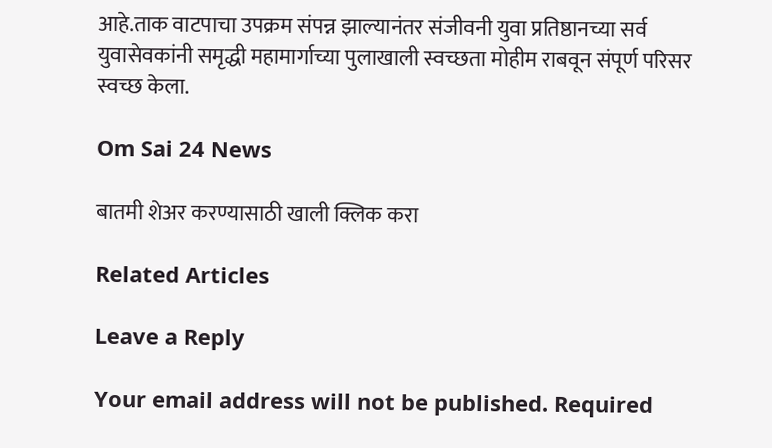आहे.ताक वाटपाचा उपक्रम संपन्न झाल्यानंतर संजीवनी युवा प्रतिष्ठानच्या सर्व युवासेवकांनी समृद्धी महामार्गाच्या पुलाखाली स्वच्छता मोहीम राबवून संपूर्ण परिसर स्वच्छ केला.

Om Sai 24 News

बातमी शेअर करण्यासाठी खाली क्लिक करा

Related Articles

Leave a Reply

Your email address will not be published. Required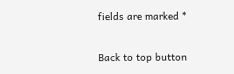fields are marked *

Back to top button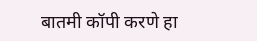बातमी कॉपी करणे हा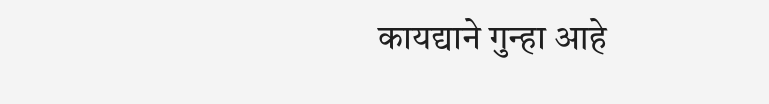कायद्याने गुन्हा आहे